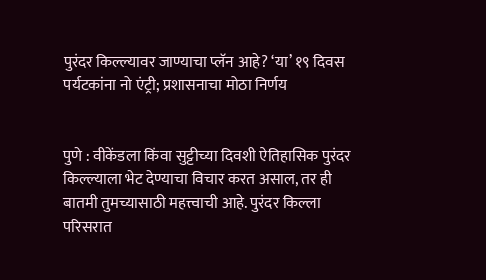पुरंदर किल्ल्यावर जाण्याचा प्लॅन आहे? ‘या’ १९ दिवस पर्यटकांना नो एंट्री; प्रशासनाचा मोठा निर्णय


पुणे : वीकेंडला किंवा सुट्टीच्या दिवशी ऐतिहासिक पुरंदर किल्ल्याला भेट देण्याचा विचार करत असाल, तर ही बातमी तुमच्यासाठी महत्त्वाची आहे. पुरंदर किल्ला परिसरात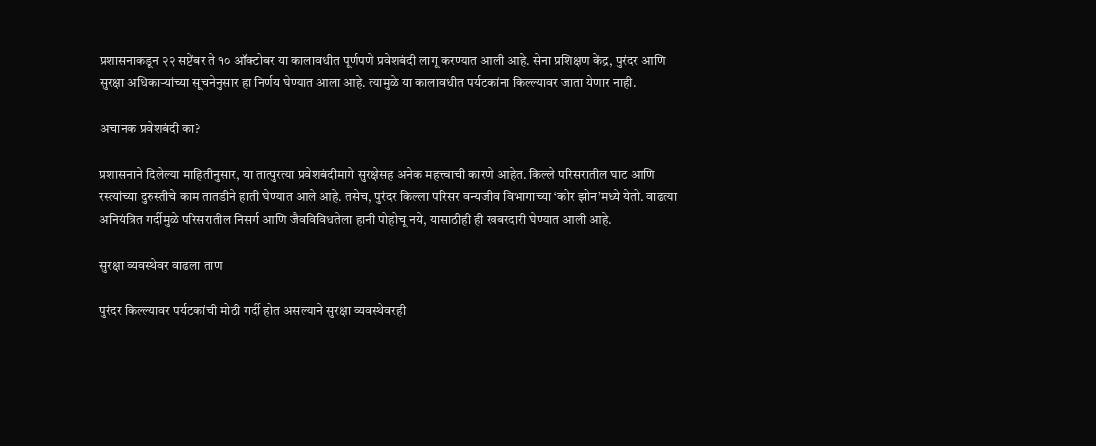प्रशासनाकडून २२ सप्टेंबर ते १० ऑक्टोबर या कालावधीत पूर्णपणे प्रवेशबंदी लागू करण्यात आली आहे. सेना प्रशिक्षण केंद्र, पुरंदर आणि सुरक्षा अधिकाऱ्यांच्या सूचनेनुसार हा निर्णय घेण्यात आला आहे. त्यामुळे या कालावधीत पर्यटकांना किल्ल्यावर जाता येणार नाही.

अचानक प्रवेशबंदी का?

प्रशासनाने दिलेल्या माहितीनुसार, या तात्पुरत्या प्रवेशबंदीमागे सुरक्षेसह अनेक महत्त्वाची कारणे आहेत. किल्ले परिसरातील घाट आणि रस्त्यांच्या दुरुस्तीचे काम तातडीने हाती घेण्यात आले आहे. तसेच, पुरंदर किल्ला परिसर वन्यजीव विभागाच्या ‘कोर झोन’मध्ये येतो. वाढत्या अनियंत्रित गर्दीमुळे परिसरातील निसर्ग आणि जैवविविधतेला हानी पोहोचू नये, यासाठीही ही खबरदारी घेण्यात आली आहे.

सुरक्षा व्यवस्थेवर वाढला ताण

पुरंदर किल्ल्यावर पर्यटकांची मोठी गर्दी होत असल्याने सुरक्षा व्यवस्थेवरही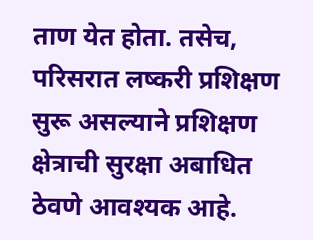ताण येत होता. तसेच, परिसरात लष्करी प्रशिक्षण सुरू असल्याने प्रशिक्षण क्षेत्राची सुरक्षा अबाधित ठेवणे आवश्यक आहे.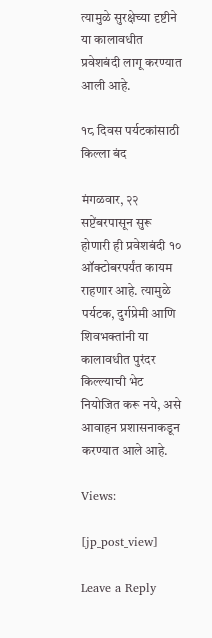त्यामुळे सुरक्षेच्या दृष्टीने या कालावधीत प्रवेशबंदी लागू करण्यात आली आहे.

१८ दिवस पर्यटकांसाठी किल्ला बंद

मंगळवार, २२ सप्टेंबरपासून सुरू होणारी ही प्रवेशबंदी १० ऑक्टोबरपर्यंत कायम राहणार आहे. त्यामुळे पर्यटक, दुर्गप्रेमी आणि शिवभक्तांनी या कालावधीत पुरंदर किल्ल्याची भेट नियोजित करू नये, असे आवाहन प्रशासनाकडून करण्यात आले आहे.

Views:

[jp_post_view]

Leave a Reply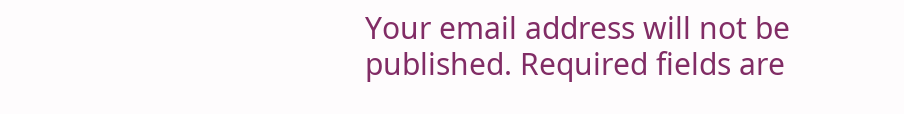Your email address will not be published. Required fields are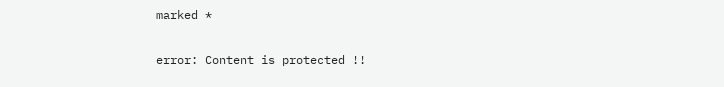marked *

error: Content is protected !!